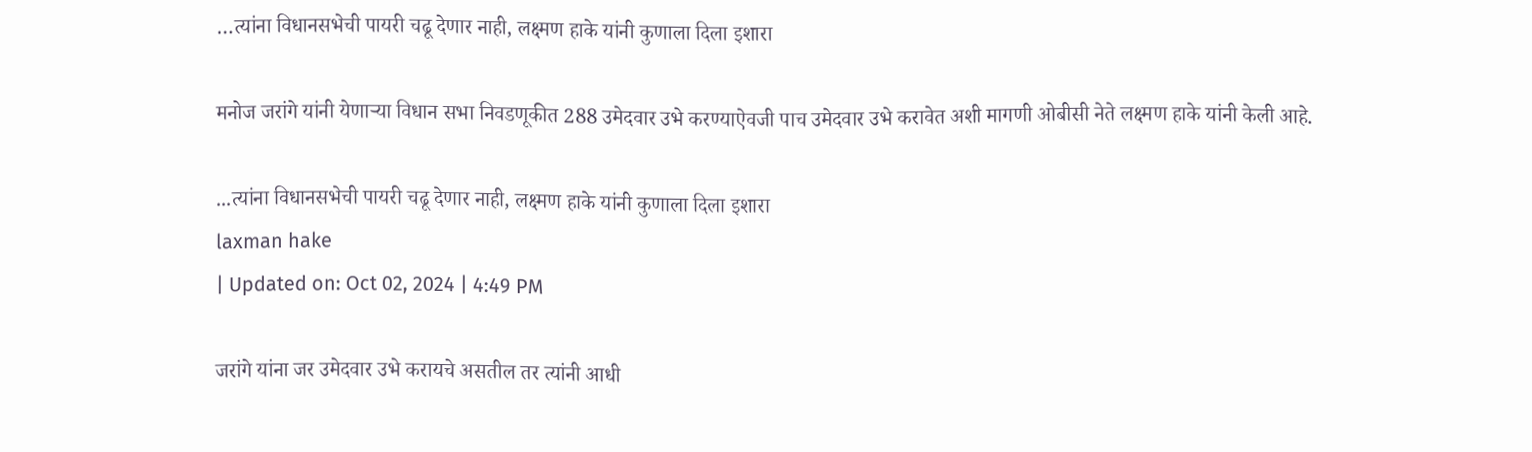…त्यांना विधानसभेची पायरी चढू देणार नाही, लक्ष्मण हाके यांनी कुणाला दिला इशारा

मनोज जरांगे यांनी येणाऱ्या विधान सभा निवडणूकीत 288 उमेदवार उभे करण्याऐवजी पाच उमेदवार उभे करावेत अशी मागणी ओबीसी नेते लक्ष्मण हाके यांनी केली आहे.

...त्यांना विधानसभेची पायरी चढू देणार नाही, लक्ष्मण हाके यांनी कुणाला दिला इशारा
laxman hake
| Updated on: Oct 02, 2024 | 4:49 PM

जरांगे यांना जर उमेदवार उभे करायचे असतील तर त्यांनी आधी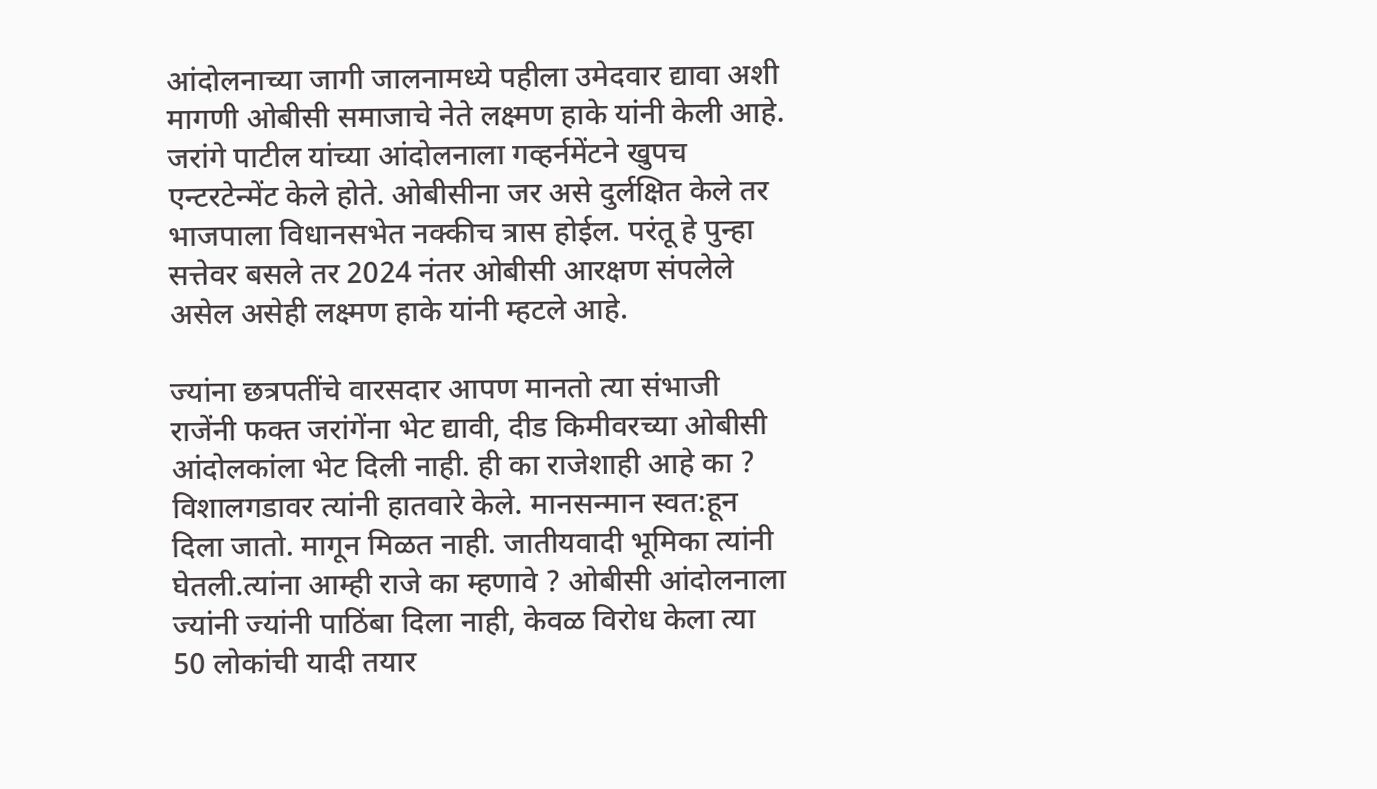आंदोलनाच्या जागी जालनामध्ये पहीला उमेदवार द्यावा अशी मागणी ओबीसी समाजाचे नेते लक्ष्मण हाके यांनी केली आहे. जरांगे पाटील यांच्या आंदोलनाला गव्हर्नमेंटने खुपच एन्टरटेन्मेंट केले होते. ओबीसीना जर असे दुर्लक्षित केले तर भाजपाला विधानसभेत नक्कीच त्रास होईल. परंतू हे पुन्हा सत्तेवर बसले तर 2024 नंतर ओबीसी आरक्षण संपलेले असेल असेही लक्ष्मण हाके यांनी म्हटले आहे.

ज्यांना छत्रपतींचे वारसदार आपण मानतो त्या संभाजी राजेंनी फक्त जरांगेंना भेट द्यावी, दीड किमीवरच्या ओबीसी आंदोलकांला भेट दिली नाही. ही का राजेशाही आहे का ? विशालगडावर त्यांनी हातवारे केले. मानसन्मान स्वत:हून दिला जातो. मागून मिळत नाही. जातीयवादी भूमिका त्यांनी घेतली.त्यांना आम्ही राजे का म्हणावे ? ओबीसी आंदोलनाला ज्यांनी ज्यांनी पाठिंबा दिला नाही, केवळ विरोध केला त्या 50 लोकांची यादी तयार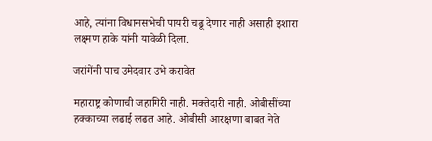आहे, त्यांना विधानसभेची पायरी चढू देणार नाही असाही इशारा लक्ष्मण हाके यांनी यावेळी दिला.

जरांगेंनी पाच उमेदवार उभे करावेत

महाराष्ट्र कोणाची जहागिरी नाही. मक्तेदारी नाही. ओबीसींच्या हक्काच्या लढाई लढत आहे. ओबीसी आरक्षणा बाबत नेते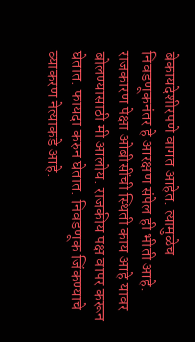बेकायदेशीरपणे वागत आहेत. त्यामुळेच निवडणूकनंतर हे आरक्षण संपेल ही भीती आहे. राजकारण पेक्षा ओबीसींची स्थिती काय आहे यावर बोलण्यासाठी मी आलोय. राजकीय पक्ष वापर करून घेतात. फायदा करुन घेतात. निवडणूक जिंकण्याचे व्याकरण नेत्याकडे आहे.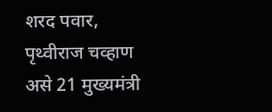शरद पवार, पृथ्वीराज चव्हाण असे 21 मुख्यमंत्री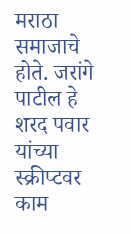मराठा समाजाचे होते. जरांगे पाटील हे शरद पवार यांच्या स्क्रीप्टवर काम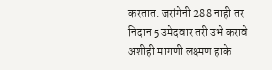करतात. जरांगेनी 288 नाही तर निदान 5 उमेदवार तरी उभे करावे अशीही मागणी लक्ष्मण हाके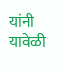यांनी यावेळी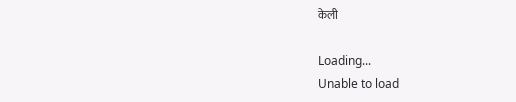केली

Loading...
Unable to load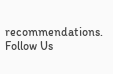recommendations.
Follow Us